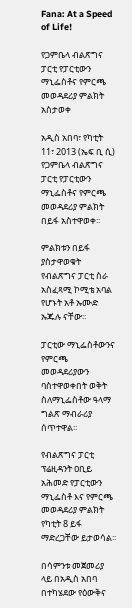Fana: At a Speed of Life!

የጋምቤላ ብልጽግና ፓርቲ የፓርቲውን ማኒፌስቶና የምርጫ መወዳደሪያ ምልክት አስታወቀ

አዲስ አበባ፣ የካቲት 11፣ 2013 (ኤፍ ቢ ሲ) የጋምቤላ ብልጽግና ፓርቲ የፓርቲውን ማኒፌስቶና የምርጫ መወዳደሪያ ምልክት በይፋ አስተዋወቀ፡፡

ምልክቱን በይፋ ያስታዋወቁት የብልጽግና ፓርቲ ስራ አስፈጻሚ ኮሚቴ አባል የሆኑት አቶ ኡሙድ ኡጁሉ ናቸው፡፡

ፓርቲው ማኒፌስቶውንና የምርጫ መወዳደሪያውን ባስተዋወቀበት ወቅት ስለማኒፌስቶው ዓላማ ግልጽ ማብራሪያ ሰጥተዋል፡፡

የብልጽግና ፓርቲ ፕሬዚዳንት ዐቢይ አሕመድ የፓርቲውን ማኒፌስቶ እና የምርጫ መወዳደሪያ ምልክት የካቲት 8 ይፋ ማድረጋቸው ይታወሳል፡፡

በሳምንቱ መጀመሪያ ላይ በአዲስ አበባ በተካሄደው የዕውቅና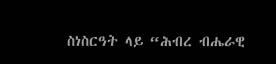ስነስርዓት ላይ “ሕብረ ብሔራዊ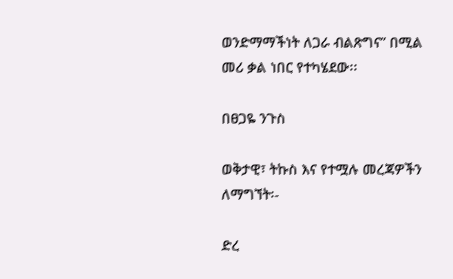ወንድማማችነት ለጋራ ብልጽግና” በሚል መሪ ቃል ነበር የተካሄደው፡፡

በፀጋዬ ንጉስ

ወቅታዊ፣ ትኩስ እና የተሟሉ መረጃዎችን ለማግኘት፡-

ድረ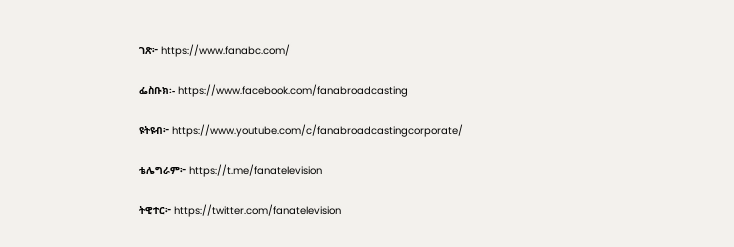ገጽ፦ https://www.fanabc.com/

ፌስቡክ፡- https://www.facebook.com/fanabroadcasting

ዩትዩብ፦ https://www.youtube.com/c/fanabroadcastingcorporate/

ቴሌግራም፦ https://t.me/fanatelevision

ትዊተር፦ https://twitter.com/fanatelevision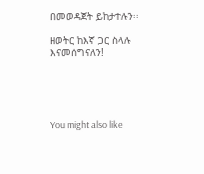በመወዳጀት ይከታተሉን፡፡

ዘወትር ከእኛ ጋር ስላሉ እናመሰግናለን!





You might also like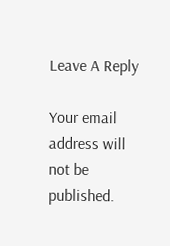Leave A Reply

Your email address will not be published.